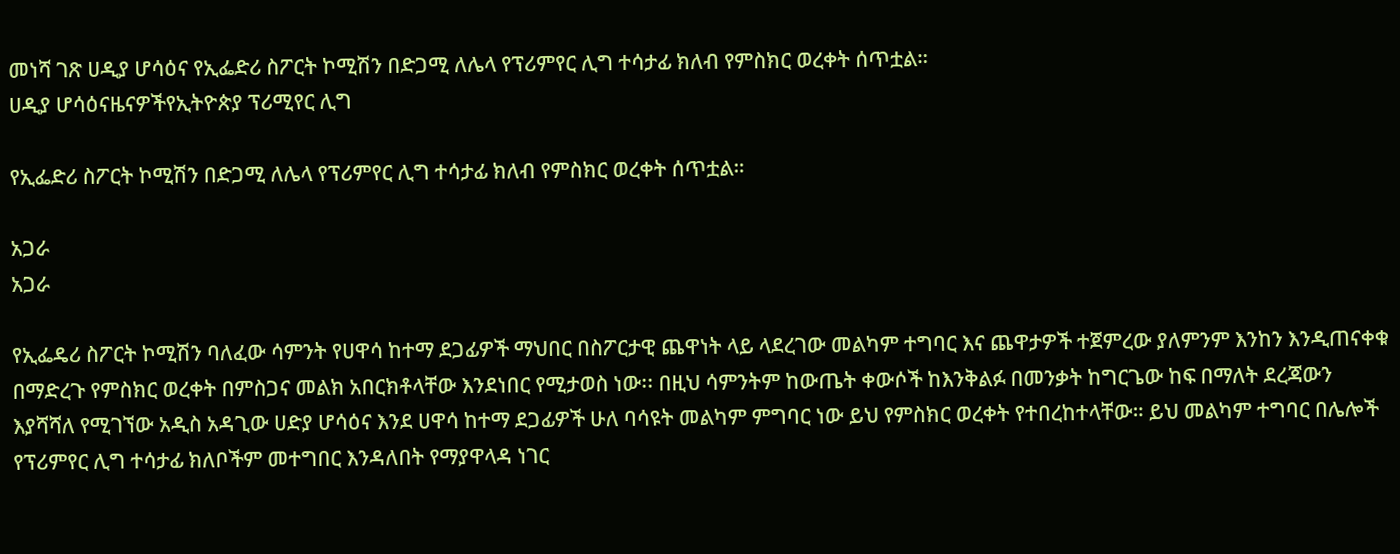መነሻ ገጽ ሀዲያ ሆሳዕና የኢፌድሪ ስፖርት ኮሚሽን በድጋሚ ለሌላ የፕሪምየር ሊግ ተሳታፊ ክለብ የምስክር ወረቀት ሰጥቷል።
ሀዲያ ሆሳዕናዜናዎችየኢትዮጵያ ፕሪሚየር ሊግ

የኢፌድሪ ስፖርት ኮሚሽን በድጋሚ ለሌላ የፕሪምየር ሊግ ተሳታፊ ክለብ የምስክር ወረቀት ሰጥቷል።

አጋራ
አጋራ

የኢፌዴሪ ስፖርት ኮሚሽን ባለፈው ሳምንት የሀዋሳ ከተማ ደጋፊዎች ማህበር በስፖርታዊ ጨዋነት ላይ ላደረገው መልካም ተግባር እና ጨዋታዎች ተጀምረው ያለምንም እንከን እንዲጠናቀቁ በማድረጉ የምስክር ወረቀት በምስጋና መልክ አበርክቶላቸው እንደነበር የሚታወስ ነው፡፡ በዚህ ሳምንትም ከውጤት ቀውሶች ከእንቅልፉ በመንቃት ከግርጌው ከፍ በማለት ደረጃውን እያሻሻለ የሚገኘው አዲስ አዳጊው ሀድያ ሆሳዕና እንደ ሀዋሳ ከተማ ደጋፊዎች ሁለ ባሳዩት መልካም ምግባር ነው ይህ የምስክር ወረቀት የተበረከተላቸው። ይህ መልካም ተግባር በሌሎች የፕሪምየር ሊግ ተሳታፊ ክለቦችም መተግበር እንዳለበት የማያዋላዳ ነገር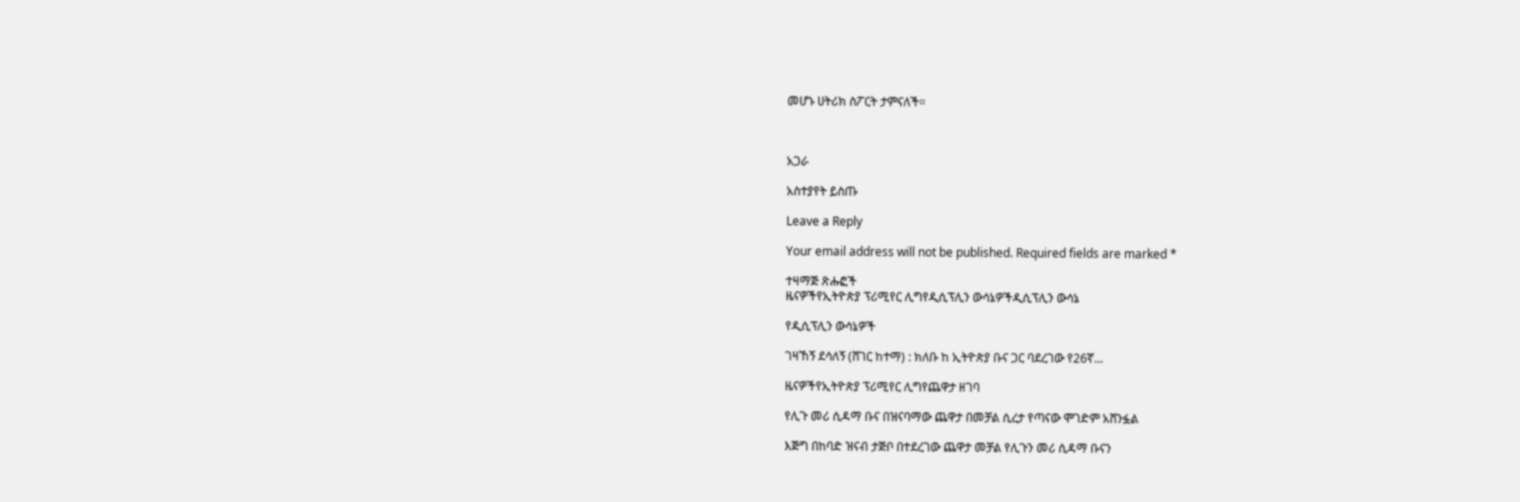መሆኑ ሀትሪክ ስፖርት ታምናለች።



አጋራ

አስተያየት ይስጡ

Leave a Reply

Your email address will not be published. Required fields are marked *

ተዛማጅ ጽሑፎች
ዜናዎችየኢትዮጵያ ፕሪሚየር ሊግየዲሲፕሊን ውሳኔዎችዲሲፕሊን ውሳኔ

የዲሲፕሊን ውሳኔዎች

ገዛኸኝ ደሳለኝ (ሸገር ከተማ) : ክለቡ ከ ኢትዮጵያ ቡና ጋር ባደረገው የ26ኛ...

ዜናዎችየኢትዮጵያ ፕሪሚየር ሊግየጨዋታ ዘገባ

የሊጉ መሪ ሲዳማ ቡና በዝናባማው ጨዋታ በመቻል ሲረታ የጣናው ሞገድም አሸንፏል

እጅግ በከባድ ዝናብ ታጅቦ በተደረገው ጨዋታ መቻል የሊጉን መሪ ሲዳማ ቡናን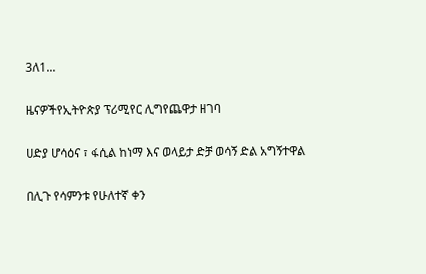3ለ1...

ዜናዎችየኢትዮጵያ ፕሪሚየር ሊግየጨዋታ ዘገባ

ሀድያ ሆሳዕና ፣ ፋሲል ከነማ እና ወላይታ ድቻ ወሳኝ ድል አግኝተዋል

በሊጉ የሳምንቱ የሁለተኛ ቀን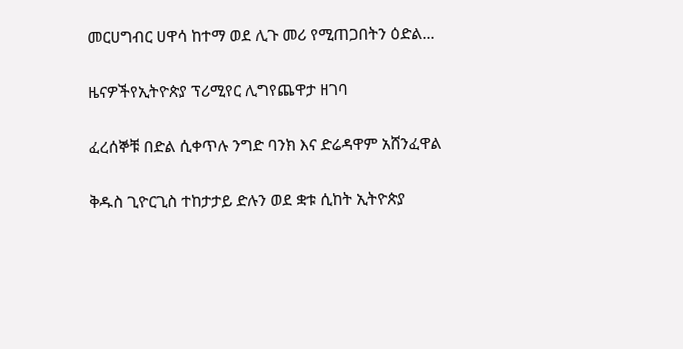መርሀግብር ሀዋሳ ከተማ ወደ ሊጉ መሪ የሚጠጋበትን ዕድል...

ዜናዎችየኢትዮጵያ ፕሪሚየር ሊግየጨዋታ ዘገባ

ፈረሰኞቹ በድል ሲቀጥሉ ንግድ ባንክ እና ድሬዳዋም አሸንፈዋል

ቅዱስ ጊዮርጊስ ተከታታይ ድሉን ወደ ቋቱ ሲከት ኢትዮጵያ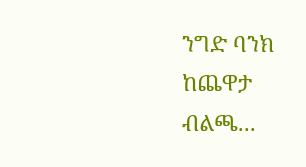ንግድ ባንክ ከጨዋታ ብልጫ...